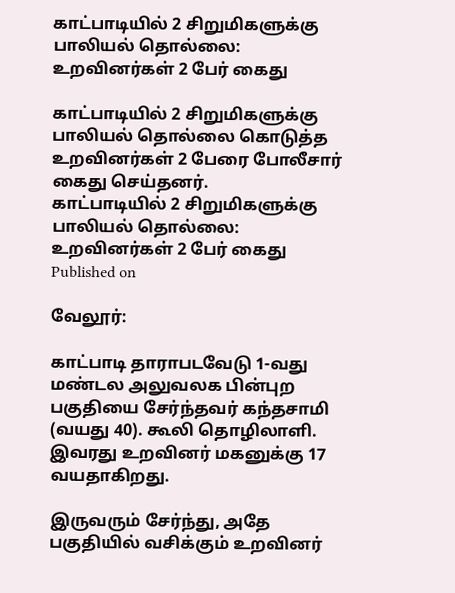காட்பாடியில் 2 சிறுமிகளுக்கு பாலியல் தொல்லை: உறவினர்கள் 2 பேர் கைது

காட்பாடியில் 2 சிறுமிகளுக்கு பாலியல் தொல்லை கொடுத்த உறவினர்கள் 2 பேரை போலீசார் கைது செய்தனர்.
காட்பாடியில் 2 சிறுமிகளுக்கு பாலியல் தொல்லை: உறவினர்கள் 2 பேர் கைது
Published on

வேலூர்:

காட்பாடி தாராபடவேடு 1-வது மண்டல அலுவலக பின்புற பகுதியை சேர்ந்தவர் கந்தசாமி (வயது 40). கூலி தொழிலாளி. இவரது உறவினர் மகனுக்கு 17 வயதாகிறது.

இருவரும் சேர்ந்து, அதே பகுதியில் வசிக்கும் உறவினர்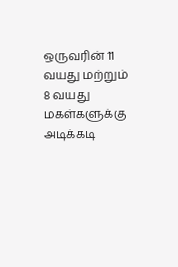ஒருவரின் 11 வயது மற்றும் 8 வயது மகள்களுக்கு அடிக்கடி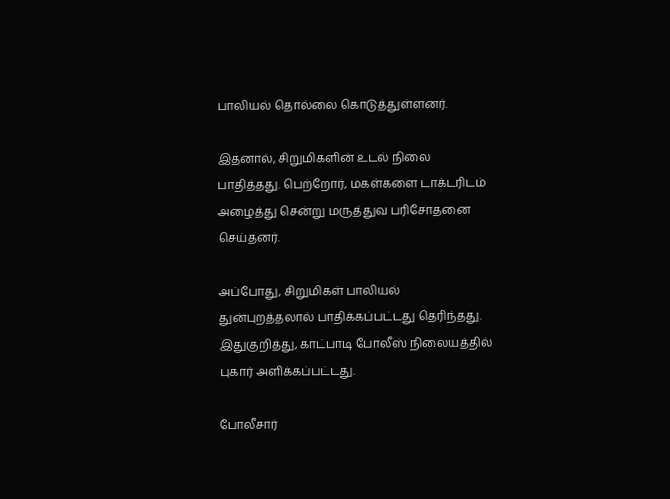பாலியல் தொல்லை கொடுத்துள்ளனர்.

இதனால், சிறுமிகளின் உடல் நிலை பாதித்தது. பெற்றோர், மகள்களை டாக்டரிடம் அழைத்து சென்று மருத்துவ பரிசோதனை செய்தனர்.

அப்போது, சிறுமிகள் பாலியல் துன்புறத்தலால் பாதிக்கப்பட்டது தெரிந்தது. இதுகுறித்து, காட்பாடி போலீஸ் நிலையத்தில் புகார் அளிக்கப்பட்டது.

போலீசார்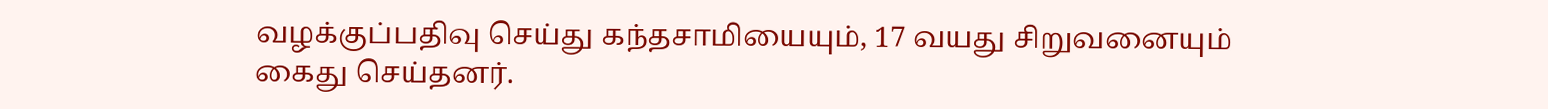வழக்குப்பதிவு செய்து கந்தசாமியையும், 17 வயது சிறுவனையும் கைது செய்தனர்.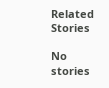Related Stories

No stories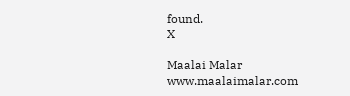found.
X

Maalai Malar
www.maalaimalar.com